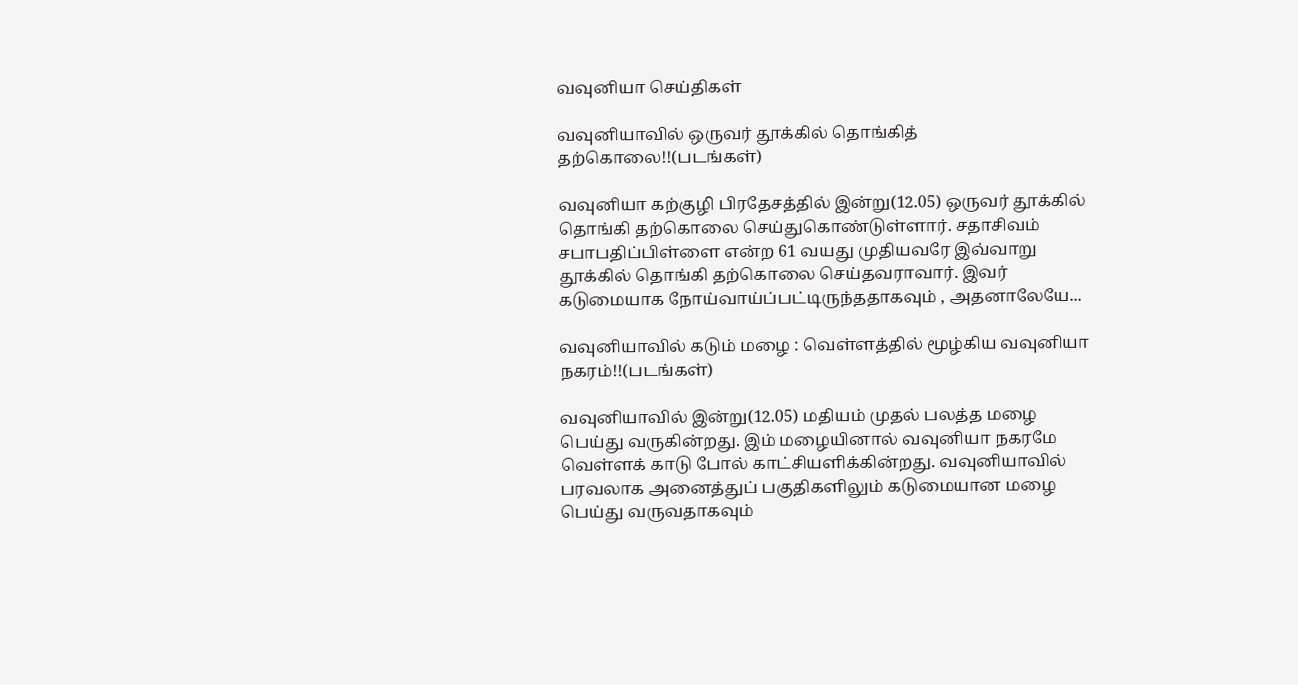வவுனியா செய்திகள்

வவுனியாவில் ஒருவர் தூக்கில் தொங்கித் தற்கொலை!!(படங்கள்)

வவுனியா கற்குழி பிரதேசத்தில் இன்று(12.05) ஒருவர் தூக்கில் தொங்கி தற்கொலை செய்துகொண்டுள்ளார். சதாசிவம் சபாபதிப்பிள்ளை என்ற 61 வயது முதியவரே இவ்வாறு தூக்கில் தொங்கி தற்கொலை செய்தவராவார். இவர் கடுமையாக நோய்வாய்ப்பட்டிருந்ததாகவும் , அதனாலேயே...

வவுனியாவில் கடும் மழை : வெள்ளத்தில் மூழ்கிய வவுனியா நகரம்!!(படங்கள்)

வவுனியாவில் இன்று(12.05) மதியம் முதல் பலத்த மழை பெய்து வருகின்றது. இம் மழையினால் வவுனியா நகரமே வெள்ளக் காடு போல் காட்சியளிக்கின்றது. வவுனியாவில் பரவலாக அனைத்துப் பகுதிகளிலும் கடுமையான மழை பெய்து வருவதாகவும்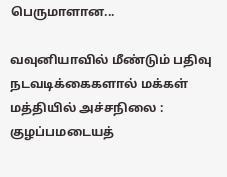பெருமாளான...

வவுனியாவில் மீண்டும் பதிவு நடவடிக்கைகளால் மக்கள் மத்தியில் அச்சநிலை : குழப்பமடையத்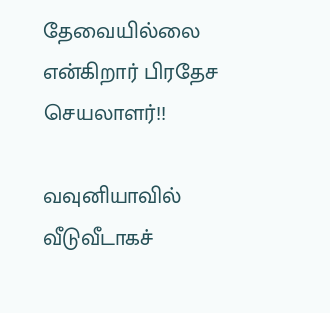தேவையில்லை என்கிறார் பிரதேச செயலாளர்!!

வவுனியாவில் வீடுவீடாகச்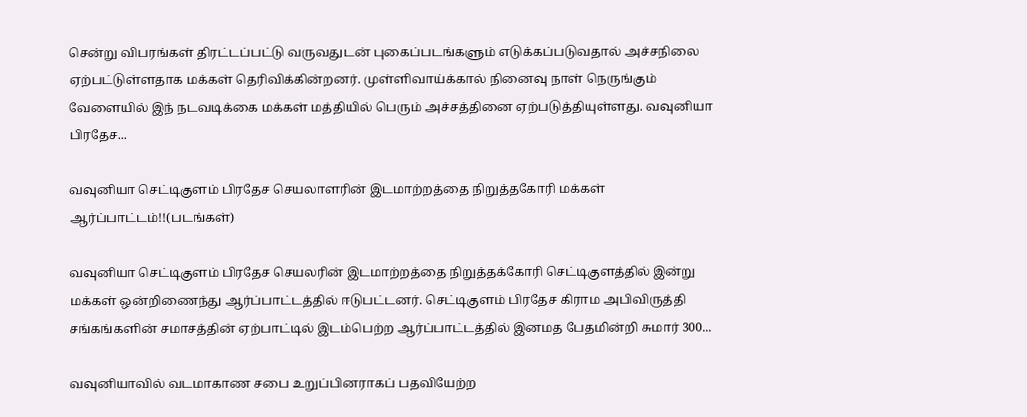சென்று விபரங்கள் திரட்டப்பட்டு வருவதுடன் புகைப்படங்களும் எடுக்கப்படுவதால் அச்சநிலை ஏற்பட்டுள்ளதாக மக்கள் தெரிவிக்கின்றனர். முள்ளிவாய்க்கால் நினைவு நாள் நெருங்கும் வேளையில் இந் நடவடிக்கை மக்கள் மத்தியில் பெரும் அச்சத்தினை ஏற்படுத்தியுள்ளது. வவுனியா பிரதேச...

வவுனியா செட்டிகுளம் பிரதேச செயலாளரின் இடமாற்றத்தை நிறுத்தகோரி மக்கள் ஆர்ப்பாட்டம்!!(படங்கள்)

வவுனியா செட்டிகுளம் பிரதேச செயலரின் இடமாற்றத்தை நிறுத்தக்கோரி செட்டிகுளத்தில் இன்று மக்கள் ஒன்றிணைந்து ஆர்ப்பாட்டத்தில் ஈடுபட்டனர். செட்டிகுளம் பிரதேச கிராம அபிவிருத்தி சங்கங்களின் சமாசத்தின் ஏற்பாட்டில் இடம்பெற்ற ஆர்ப்பாட்டத்தில் இனமத பேதமின்றி சுமார் 300...

வவுனியாவில் வடமாகாண சபை உறுப்பினராகப் பதவியேற்ற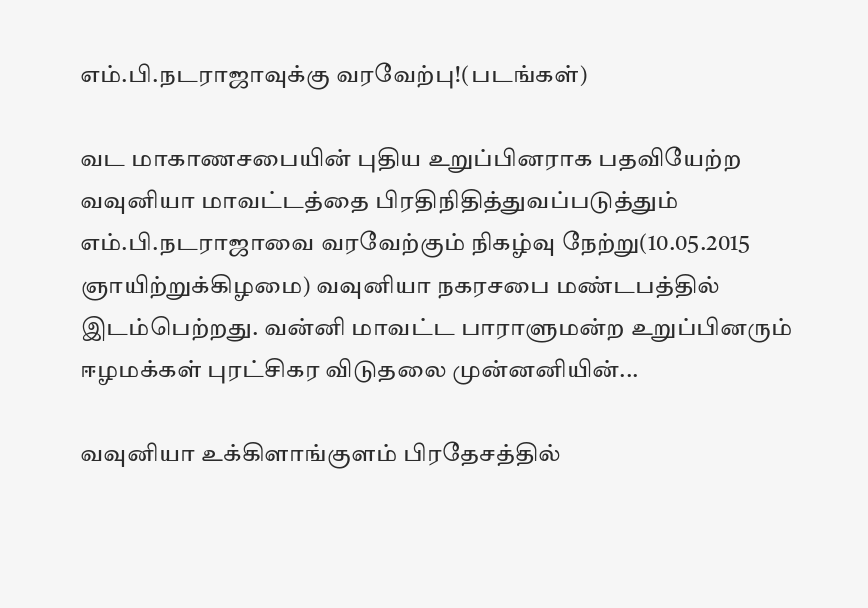எம்.பி.நடராஜாவுக்கு வரவேற்பு!(படங்கள்)

வட மாகாணசபையின் புதிய உறுப்பினராக பதவியேற்ற வவுனியா மாவட்டத்தை பிரதிநிதித்துவப்படுத்தும் எம்.பி.நடராஜாவை வரவேற்கும் நிகழ்வு நேற்று(10.05.2015 ஞாயிற்றுக்கிழமை) வவுனியா நகரசபை மண்டபத்தில் இடம்பெற்றது. வன்னி மாவட்ட பாராளுமன்ற உறுப்பினரும் ஈழமக்கள் புரட்சிகர விடுதலை முன்னனியின்...

வவுனியா உக்கிளாங்குளம் பிரதேசத்தில்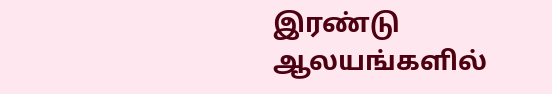இரண்டு ஆலயங்களில்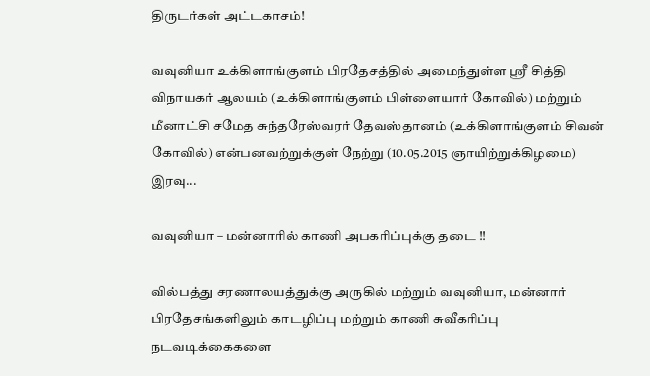திருடர்கள் அட்டகாசம்!

வவுனியா உக்கிளாங்குளம் பிரதேசத்தில் அமைந்துள்ள ஸ்ரீ சித்தி விநாயகர் ஆலயம் (உக்கிளாங்குளம் பிள்ளையார் கோவில்) மற்றும் மீனாட்சி சமேத சுந்தரேஸ்வரர் தேவஸ்தானம் (உக்கிளாங்குளம் சிவன் கோவில்) என்பனவற்றுக்குள் நேற்று (10.05.2015 ஞாயிற்றுக்கிழமை) இரவு...

வவுனியா – மன்னாரில் காணி அபகரிப்புக்கு தடை !!

வில்பத்து சரணாலயத்துக்கு அருகில் மற்றும் வவுனியா, மன்னார் பிரதேசங்களிலும் காடழிப்பு மற்றும் காணி சுவீகரிப்பு நடவடிக்கைகளை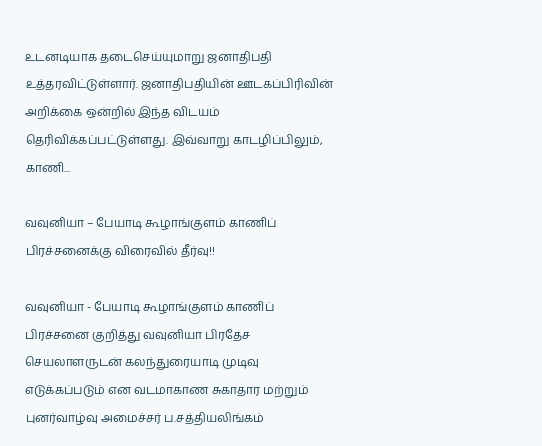உடனடியாக தடைசெய்யுமாறு ஜனாதிபதி உத்தரவிட்டுள்ளார். ஜனாதிபதியின் ஊடகப்பிரிவின் அறிக்கை ஒன்றில் இந்த விடயம் தெரிவிக்கப்பட்டுள்ளது. இவ்வாறு காடழிப்பிலும், காணி...

வவுனியா – பேயாடி கூழாங்குளம் காணிப் பிரச்சனைக்கு விரைவில் தீர்வு!!

வவுனியா - பேயாடி கூழாங்குளம் காணிப் பிரச்சனை குறித்து வவுனியா பிரதேச செயலாளருடன் கலந்துரையாடி முடிவு எடுக்கப்படும் என வடமாகாண சுகாதார மற்றும் புனர்வாழ்வு அமைச்சர் ப.சத்தியலிங்கம்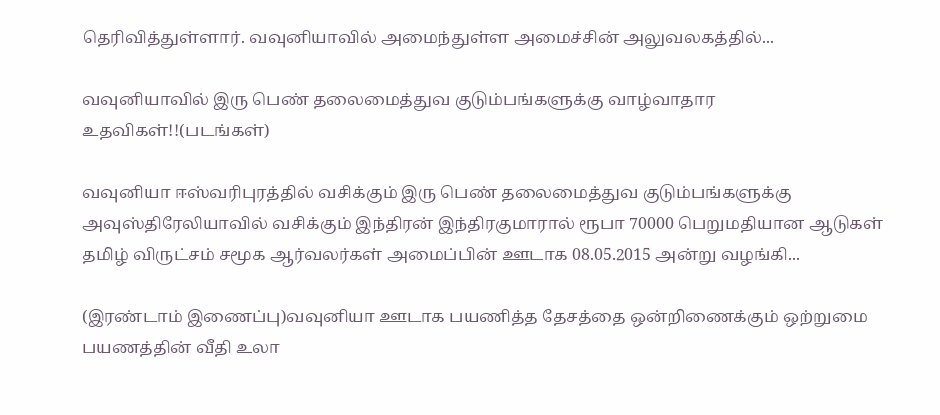தெரிவித்துள்ளார். வவுனியாவில் அமைந்துள்ள அமைச்சின் அலுவலகத்தில்...

வவுனியாவில் இரு பெண் தலைமைத்துவ குடும்பங்களுக்கு வாழ்வாதார உதவிகள்!!(படங்கள்)

வவுனியா ஈஸ்வரிபுரத்தில் வசிக்கும் இரு பெண் தலைமைத்துவ குடும்பங்களுக்கு அவுஸ்திரேலியாவில் வசிக்கும் இந்திரன் இந்திரகுமாரால் ரூபா 70000 பெறுமதியான ஆடுகள் தமிழ் விருட்சம் சமூக ஆர்வலர்கள் அமைப்பின் ஊடாக 08.05.2015 அன்று வழங்கி...

(இரண்டாம் இணைப்பு)வவுனியா ஊடாக பயணித்த தேசத்தை ஒன்றிணைக்கும் ஒற்றுமை பயணத்தின் வீதி உலா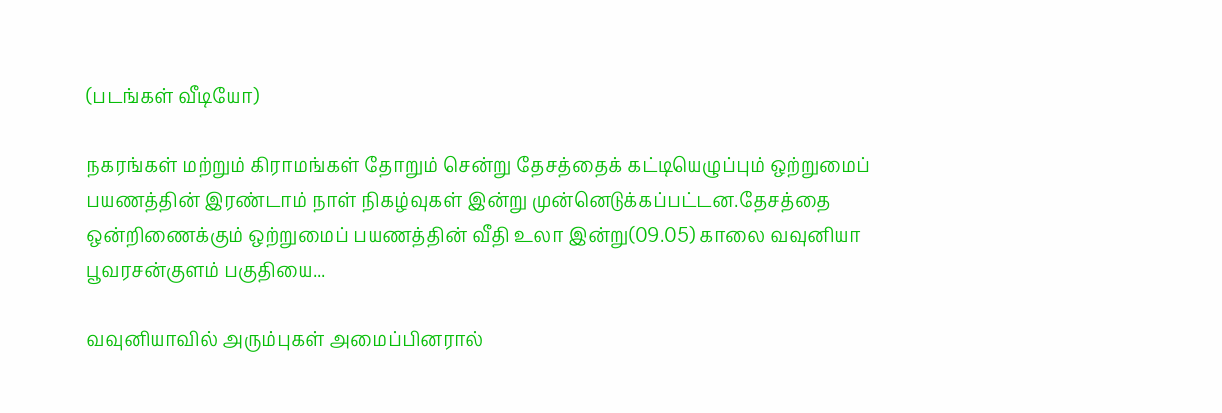(படங்கள் வீடியோ)

நகரங்கள் மற்றும் கிராமங்கள் தோறும் சென்று தேசத்தைக் கட்டியெழுப்பும் ஒற்றுமைப் பயணத்தின் இரண்டாம் நாள் நிகழ்வுகள் இன்று முன்னெடுக்கப்பட்டன.தேசத்தை ஒன்றிணைக்கும் ஒற்றுமைப் பயணத்தின் வீதி உலா இன்று(09.05) காலை வவுனியா பூவரசன்குளம் பகுதியை...

வவுனியாவில் அரும்புகள் அமைப்பினரால்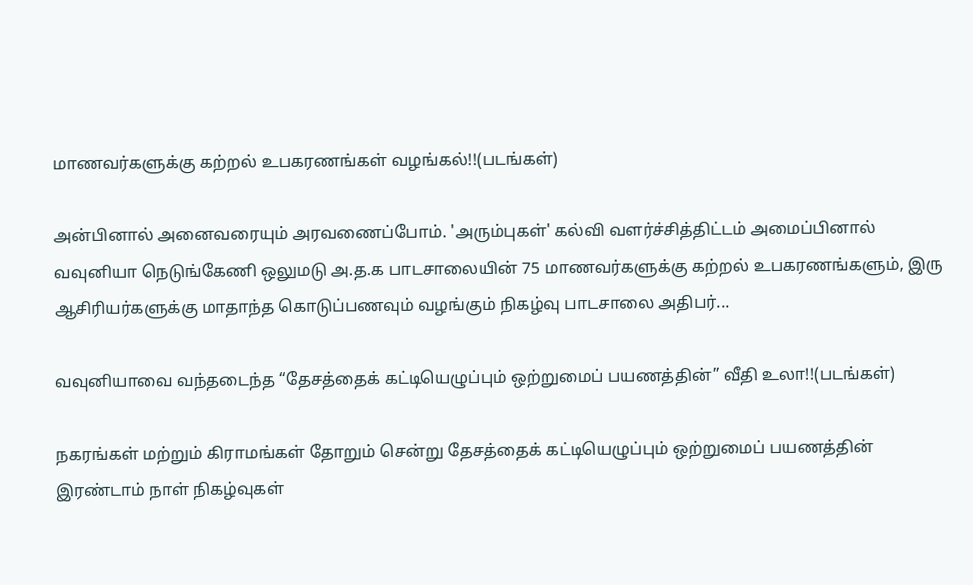மாணவர்களுக்கு கற்றல் உபகரணங்கள் வழங்கல்!!(படங்கள்)

அன்பினால் அனைவரையும் அரவணைப்போம். 'அரும்புகள்' கல்வி வளர்ச்சித்திட்டம் அமைப்பினால் வவுனியா நெடுங்கேணி ஒலுமடு அ.த.க பாடசாலையின் 75 மாணவர்களுக்கு கற்றல் உபகரணங்களும், இரு ஆசிரியர்களுக்கு மாதாந்த கொடுப்பணவும் வழங்கும் நிகழ்வு பாடசாலை அதிபர்...

வவுனியாவை வந்தடைந்த “தேசத்தைக் கட்டியெழுப்பும் ஒற்றுமைப் பயணத்தின்” வீதி உலா!!(படங்கள்)

நகரங்கள் மற்றும் கிராமங்கள் தோறும் சென்று தேசத்தைக் கட்டியெழுப்பும் ஒற்றுமைப் பயணத்தின் இரண்டாம் நாள் நிகழ்வுகள்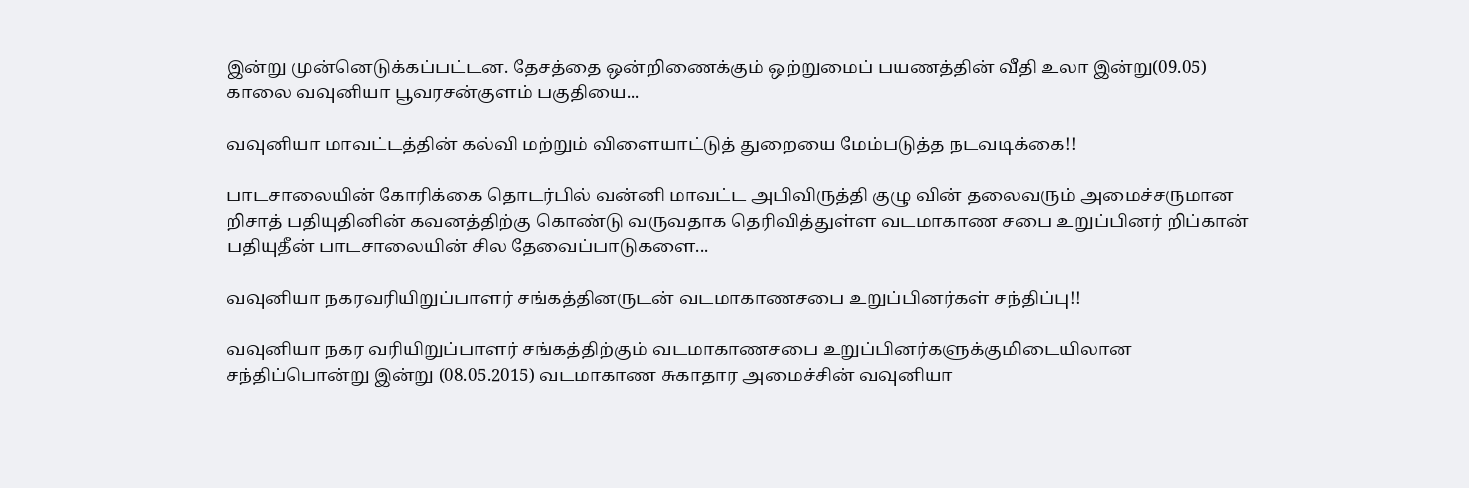இன்று முன்னெடுக்கப்பட்டன. தேசத்தை ஒன்றிணைக்கும் ஒற்றுமைப் பயணத்தின் வீதி உலா இன்று(09.05) காலை வவுனியா பூவரசன்குளம் பகுதியை...

வவுனியா மாவட்டத்தின் கல்வி மற்றும் விளையாட்டுத் துறையை மேம்படுத்த நடவடிக்கை!!

பாடசாலையின் கோரிக்கை தொடர்பில் வன்னி மாவட்ட அபிவிருத்தி குழு வின் தலைவரும் அமைச்சருமான றிசாத் பதியுதினின் கவனத்திற்கு கொண்டு வருவதாக தெரிவித்துள்ள வடமாகாண சபை உறுப்பினர் றிப்கான் பதியுதீன் பாடசாலையின் சில தேவைப்பாடுகளை...

வவுனியா நகரவரியிறுப்பாளர் சங்கத்தினருடன் வடமாகாணசபை உறுப்பினர்கள் சந்திப்பு!!

வவுனியா நகர வரியிறுப்பாளர் சங்கத்திற்கும் வடமாகாணசபை உறுப்பினர்களுக்குமிடையிலான சந்திப்பொன்று இன்று (08.05.2015) வடமாகாண சுகாதார அமைச்சின் வவுனியா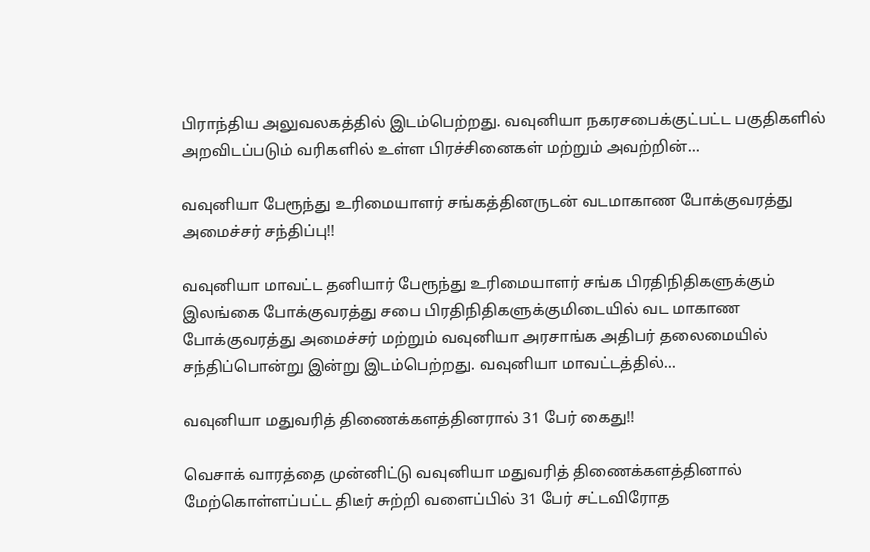பிராந்திய அலுவலகத்தில் இடம்பெற்றது. வவுனியா நகரசபைக்குட்பட்ட பகுதிகளில் அறவிடப்படும் வரிகளில் உள்ள பிரச்சினைகள் மற்றும் அவற்றின்...

வவுனியா பேரூந்து உரிமையாளர் சங்கத்தினருடன் வடமாகாண போக்குவரத்து அமைச்சர் சந்திப்பு!!

வவுனியா மாவட்ட தனியார் பேரூந்து உரிமையாளர் சங்க பிரதிநிதிகளுக்கும் இலங்கை போக்குவரத்து சபை பிரதிநிதிகளுக்குமிடையில் வட மாகாண போக்குவரத்து அமைச்சர் மற்றும் வவுனியா அரசாங்க அதிபர் தலைமையில் சந்திப்பொன்று இன்று இடம்பெற்றது. வவுனியா மாவட்டத்தில்...

வவுனியா மதுவரித் திணைக்களத்தினரால் 31 பேர் கைது!!

வெசாக் வாரத்தை முன்னிட்டு வவுனியா மதுவரித் திணைக்களத்தினால் மேற்கொள்ளப்பட்ட திடீர் சுற்றி வளைப்பில் 31 பேர் சட்டவிரோத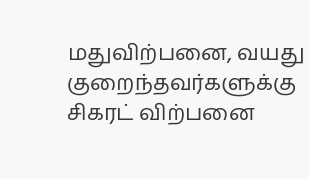மதுவிற்பனை, வயது குறைந்தவர்களுக்கு சிகரட் விற்பனை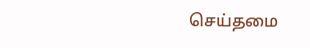செய்தமை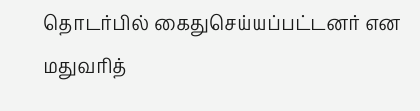தொடர்பில் கைதுசெய்யப்பட்டனர் என மதுவரித்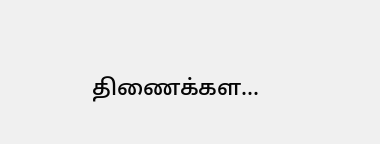திணைக்கள...